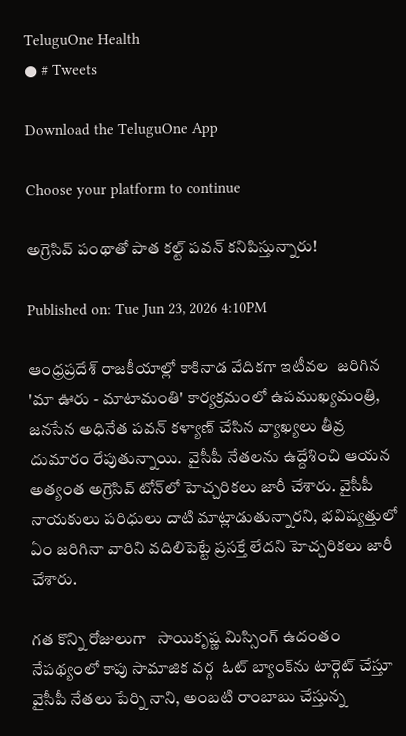TeluguOne Health
● # Tweets

Download the TeluguOne App

Choose your platform to continue

అగ్రెసివ్ పంథాతో పాత కల్ట్ పవన్ కనిపిస్తున్నారు!

Published on: Tue Jun 23, 2026 4:10PM

ఆంధ్రప్రదేశ్ రాజకీయాల్లో కాకినాడ వేదికగా ఇటీవల  జరిగిన 'మా ఊరు - మాటామంతి' కార్యక్రమంలో ఉపముఖ్యమంత్రి, జనసేన అధినేత పవన్ కళ్యాణ్ చేసిన వ్యాఖ్యలు తీవ్ర దుమారం రేపుతున్నాయి.  వైసీపీ నేతలను ఉద్దేశించి ఆయన అత్యంత అగ్రెసివ్ టోన్‌లో హెచ్చరికలు జారీ చేశారు. వైసీపీ నాయకులు పరిధులు దాటి మాట్లాడుతున్నారని, భవిష్యత్తులో ఏం జరిగినా వారిని వదిలిపెట్టే ప్రసక్తే లేదని హెచ్చరికలు జారీ చేశారు.

గత కొన్ని రోజులుగా   సాయికృష్ణ మిస్సింగ్ ఉదంతం నేపథ్యంలో కాపు సామాజిక వర్గ  ఓట్ బ్యాంక్‌ను టార్గెట్ చేస్తూ వైసీపీ నేతలు పేర్ని నాని, అంబటి రాంబాబు చేస్తున్న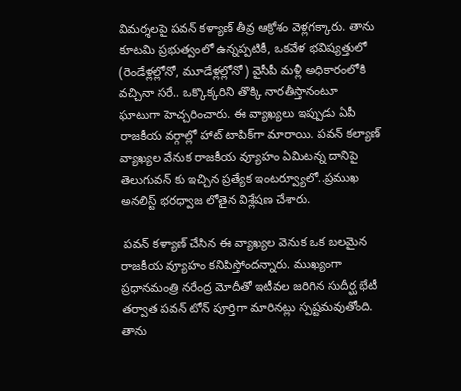విమర్శలపై పవన్ కళ్యాణ్ తీవ్ర ఆక్రోశం వెళ్లగక్కారు. తాను కూటమి ప్రభుత్వంలో ఉన్నప్పటికీ, ఒకవేళ భవిష్యత్తులో (రెండేళ్లల్లోనో, మూడేళ్లల్లోనో) వైసీపీ మళ్లీ అధికారంలోకి వచ్చినా సరే.. ఒక్కొక్కరిని తొక్కి నారతీస్తానంటూ ఘాటుగా హెచ్చరించారు. ఈ వ్యాఖ్యలు ఇప్పుడు ఏపీ రాజకీయ వర్గాల్లో హాట్ టాపిక్‌గా మారాయి. పవన్ కల్యాణ్ వ్యాఖ్యల వేనుక రాజకీయ వ్యూహం ఏమిటన్న దానిపై తెలుగువన్ కు ఇచ్చిన ప్రత్యేక ఇంటర్వ్యూలో..ప్రముఖ అనలిస్ట్ భరధ్వాజ లోతైన విశ్లేషణ చేశారు.

 పవన్ కళ్యాణ్ చేసిన ఈ వ్యాఖ్యల వెనుక ఒక బలమైన రాజకీయ వ్యూహం కనిపిస్తోందన్నారు. ముఖ్యంగా ప్రధానమంత్రి నరేంద్ర మోదీతో ఇటీవల జరిగిన సుదీర్ఘ భేటీ తర్వాత పవన్ టోన్ పూర్తిగా మారినట్లు స్పష్టమవుతోంది. తాను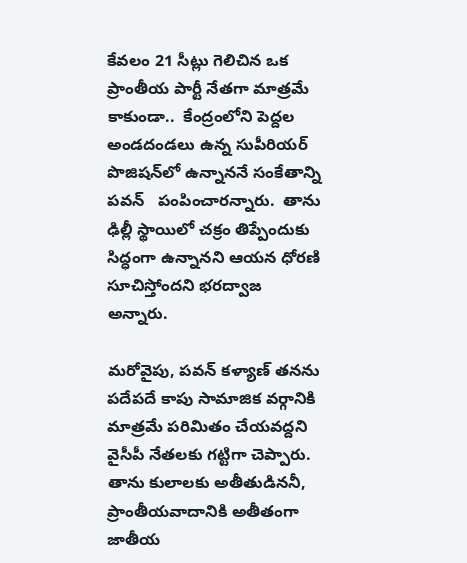కేవలం 21 సీట్లు గెలిచిన ఒక ప్రాంతీయ పార్టీ నేతగా మాత్రమే కాకుండా..  కేంద్రంలోని పెద్దల అండదండలు ఉన్న సుపీరియర్ పొజిషన్‌లో ఉన్నాననే సంకేతాన్ని పవన్   పంపించారన్నారు.  తాను ఢిల్లీ స్థాయిలో చక్రం తిప్పేందుకు సిద్ధంగా ఉన్నానని ఆయన ధోరణి సూచిస్తోందని భరద్వాజ అన్నారు.

మరోవైపు, పవన్ కళ్యాణ్ తనను పదేపదే కాపు సామాజిక వర్గానికి మాత్రమే పరిమితం చేయవద్దని వైసీపీ నేతలకు గట్టిగా చెప్పారు. తాను కులాలకు అతీతుడిననీ, ప్రాంతీయవాదానికి అతీతంగా జాతీయ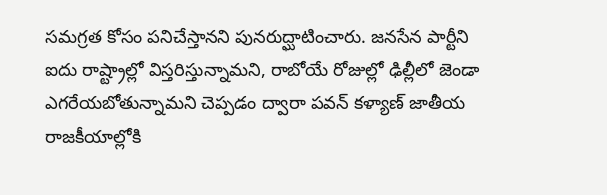సమగ్రత కోసం పనిచేస్తానని పునరుద్ఘాటించారు. జనసేన పార్టీని ఐదు రాష్ట్రాల్లో విస్తరిస్తున్నామని, రాబోయే రోజుల్లో ఢిల్లీలో జెండా ఎగరేయబోతున్నామని చెప్పడం ద్వారా పవన్ కళ్యాణ్ జాతీయ రాజకీయాల్లోకి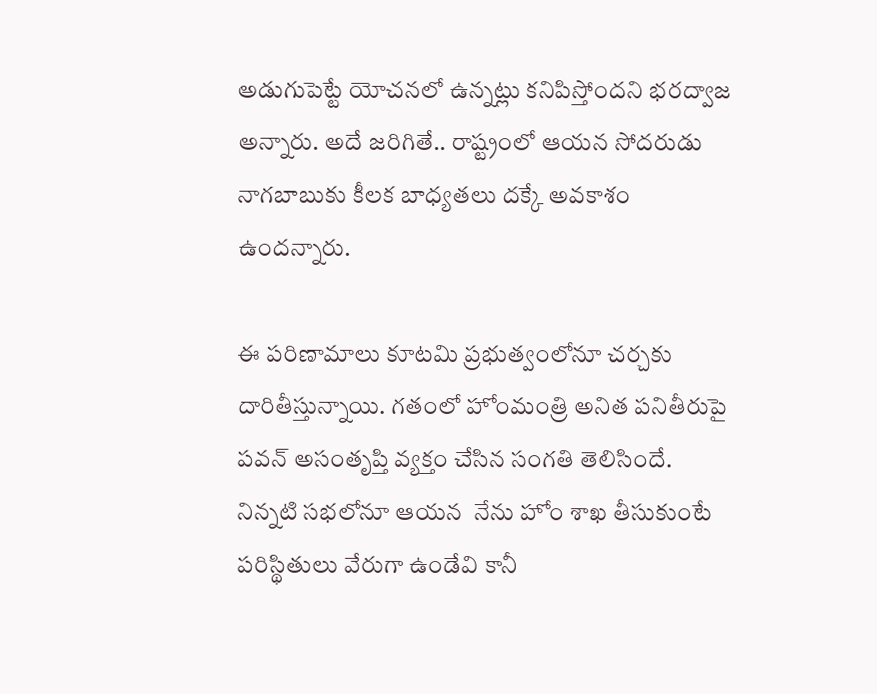అడుగుపెట్టే యోచనలో ఉన్నట్లు కనిపిస్తోందని భరద్వాజ అన్నారు. అదే జరిగితే.. రాష్ట్రంలో ఆయన సోదరుడు నాగబాబుకు కీలక బాధ్యతలు దక్కే అవకాశం ఉందన్నారు.

ఈ పరిణామాలు కూటమి ప్రభుత్వంలోనూ చర్చకు దారితీస్తున్నాయి. గతంలో హోంమంత్రి అనిత పనితీరుపై పవన్ అసంతృప్తి వ్యక్తం చేసిన సంగతి తెలిసిందే. నిన్నటి సభలోనూ ఆయన  నేను హోం శాఖ తీసుకుంటే పరిస్థితులు వేరుగా ఉండేవి కానీ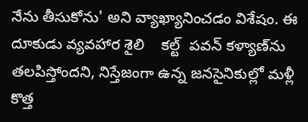నేను తీసుకోను' అని వ్యాఖ్యానించడం విశేషం. ఈ దూకుడు వ్యవహార శైలి    కల్ట్  పవన్ కళ్యాణ్‌ను తలపిస్తోందని, నిస్తేజంగా ఉన్న జనసైనికుల్లో మళ్లీ కొత్త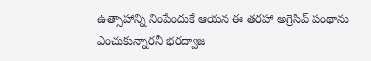ఉత్సాహాన్ని నింపేందుకే ఆయన ఈ తరహా అగ్రెసివ్ పంథాను ఎంచుకున్నారనీ భరద్వాజ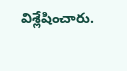విశ్లేషించారు.